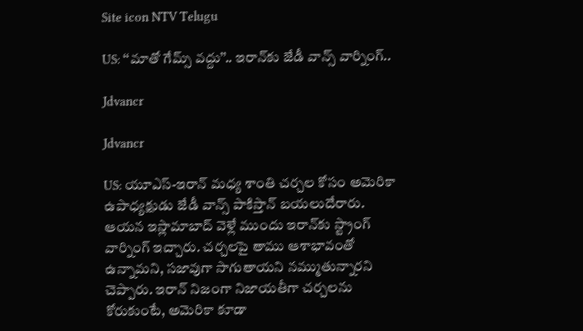Site icon NTV Telugu

US: ‘‘మాతో గేమ్స్ వద్దు’’.. ఇరాన్‌కు జేడీ వాన్స్ వార్నింగ్..

Jdvancr

Jdvancr

US: యూఎస్-ఇరాన్ మధ్య శాంతి చర్చల కోసం అమెరికా ఉపాధ్యక్షుడు జేడీ వాన్స్ పాకిస్తాన్ బయలుదేరారు. ఆయన ఇస్లామాబాద్ వెళ్లే ముందు ఇరాన్‌కు స్ట్రాంగ్ వార్నింగ్ ఇచ్చారు. చర్చలపై తాము ఆశాభావంతో ఉన్నామని, సజావుగా సాగుతాయని నమ్ముతున్నారని చెప్పారు. ఇరాన్ నిజంగా నిజాయతీగా చర్చలను కోరుకుంటే, అమెరికా కూడా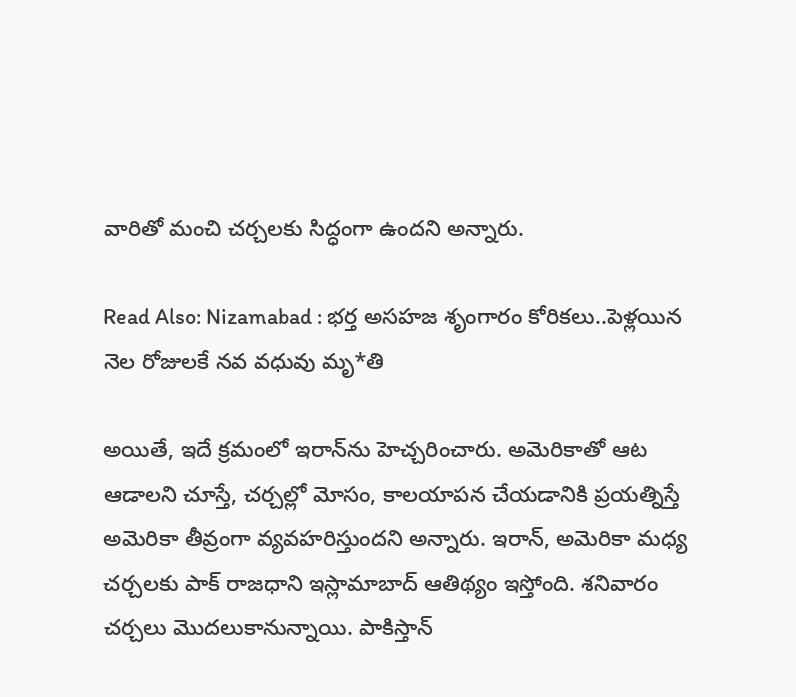వారితో మంచి చర్చలకు సిద్ధంగా ఉందని అన్నారు.

Read Also: Nizamabad : భర్త అసహజ శృంగారం కోరికలు..పెళ్లయిన నెల రోజులకే నవ వధువు మృ*తి

అయితే, ఇదే క్రమంలో ఇరాన్‌ను హెచ్చరించారు. అమెరికాతో ఆట ఆడాలని చూస్తే, చర్చల్లో మోసం, కాలయాపన చేయడానికి ప్రయత్నిస్తే అమెరికా తీవ్రంగా వ్యవహరిస్తుందని అన్నారు. ఇరాన్, అమెరికా మధ్య చర్చలకు పాక్ రాజధాని ఇస్లామాబాద్ ఆతిథ్యం ఇస్తోంది. శనివారం చర్చలు మొదలుకానున్నాయి. పాకిస్తాన్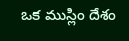ఒక ముస్లిం దేశం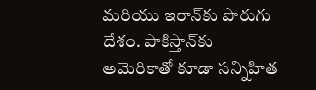మరియు ఇరాన్‌కు పొరుగు దేశం. పాకిస్తాన్‌కు అమెరికాతో కూడా సన్నిహిత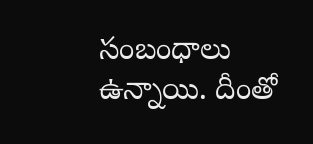సంబంధాలు ఉన్నాయి. దీంతో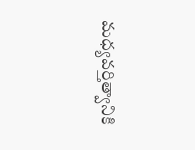మధ్యవర్తిత్వానికి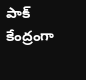పాక్ కేంద్రంగా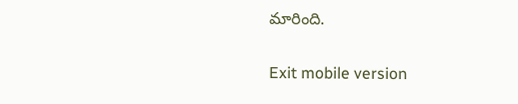మారింది.

Exit mobile version